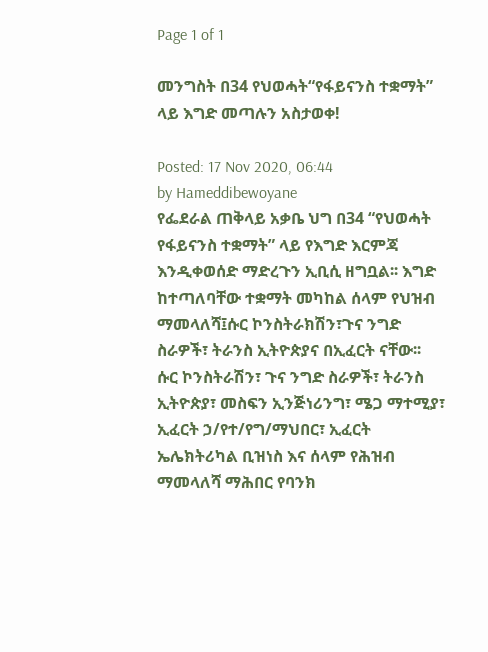Page 1 of 1

መንግስት በ34 የህወሓት“የፋይናንስ ተቋማት” ላይ እግድ መጣሉን አስታወቀ!

Posted: 17 Nov 2020, 06:44
by Hameddibewoyane
የፌደራል ጠቅላይ አቃቤ ህግ በ34 “የህወሓት የፋይናንስ ተቋማት” ላይ የእግድ እርምጃ እንዲቀወሰድ ማድረጉን ኢቢሲ ዘግቧል፡፡ እግድ ከተጣለባቸው ተቋማት መካከል ሰላም የህዝብ ማመላለሻ፤ሱር ኮንስትራክሽን፣ጉና ንግድ ስራዎች፣ ትራንስ ኢትዮጵያና በኢፈርት ናቸው፡፡ ሱር ኮንስትራሽን፣ ጉና ንግድ ስራዎች፣ ትራንስ ኢትዮጵያ፣ መስፍን ኢንጅነሪንግ፣ ሜጋ ማተሚያ፣ ኢፈርት ኃ/የተ/የግ/ማህበር፣ ኢፈርት ኤሌክትሪካል ቢዝነስ እና ሰላም የሕዝብ ማመላለሻ ማሕበር የባንክ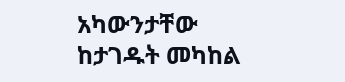አካውንታቸው ከታገዱት መካከል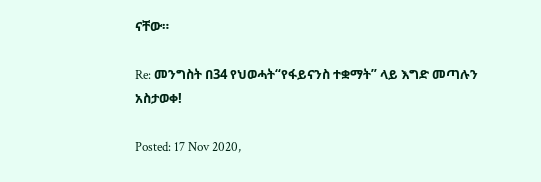ናቸው።

Re: መንግስት በ34 የህወሓት“የፋይናንስ ተቋማት” ላይ እግድ መጣሉን አስታወቀ!

Posted: 17 Nov 2020,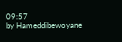09:57
by Hameddibewoyane